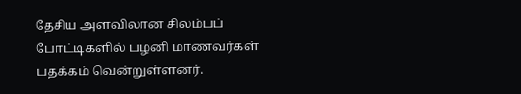தேசிய அளவிலான சிலம்பப் போட்டிகளில் பழனி மாணவர்கள் பதக்கம் வென்றுள்ளனர்.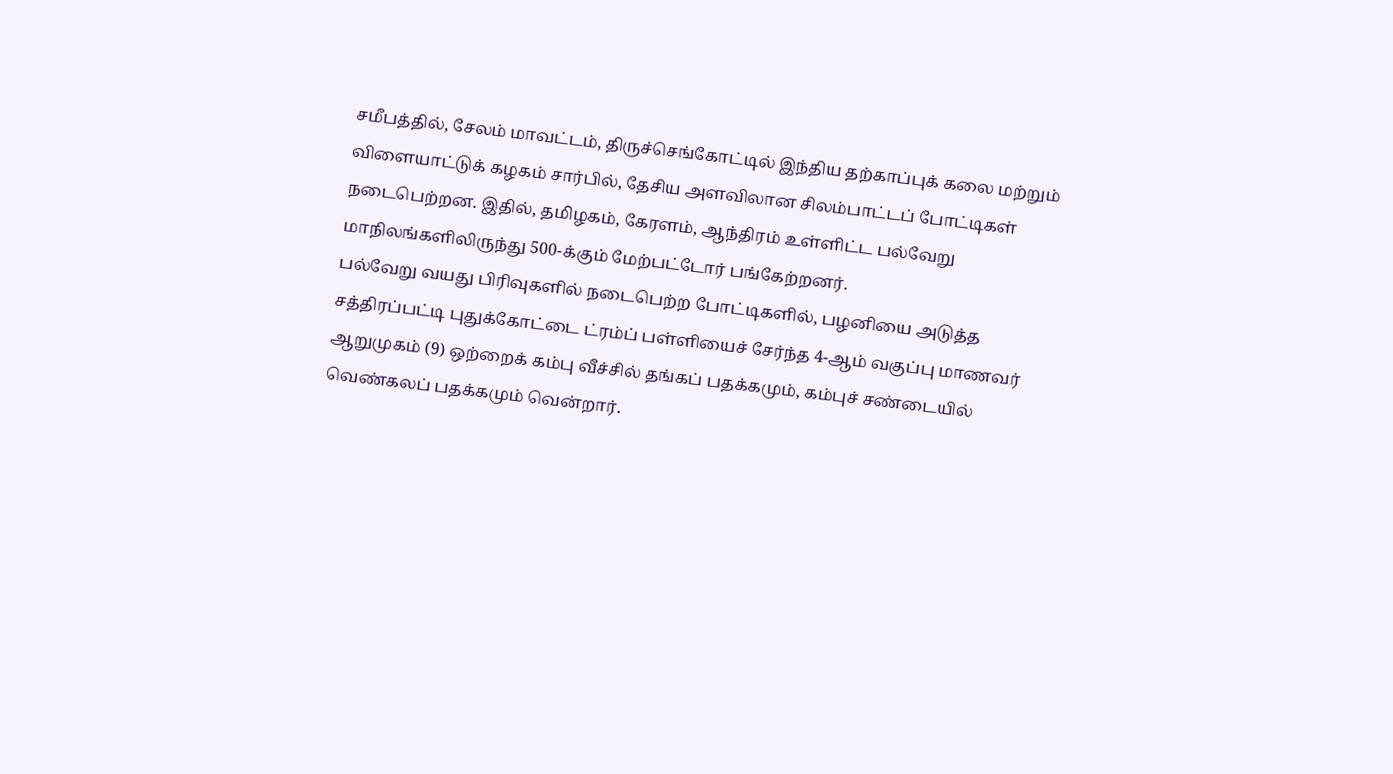சமீபத்தில், சேலம் மாவட்டம், திருச்செங்கோட்டில் இந்திய தற்காப்புக் கலை மற்றும் விளையாட்டுக் கழகம் சார்பில், தேசிய அளவிலான சிலம்பாட்டப் போட்டிகள் நடைபெற்றன. இதில், தமிழகம், கேரளம், ஆந்திரம் உள்ளிட்ட பல்வேறு மாநிலங்களிலிருந்து 500-க்கும் மேற்பட்டோர் பங்கேற்றனர்.
பல்வேறு வயது பிரிவுகளில் நடைபெற்ற போட்டிகளில், பழனியை அடுத்த சத்திரப்பட்டி புதுக்கோட்டை ட்ரம்ப் பள்ளியைச் சேர்ந்த 4-ஆம் வகுப்பு மாணவர் ஆறுமுகம் (9) ஒற்றைக் கம்பு வீச்சில் தங்கப் பதக்கமும், கம்புச் சண்டையில் வெண்கலப் பதக்கமும் வென்றார்.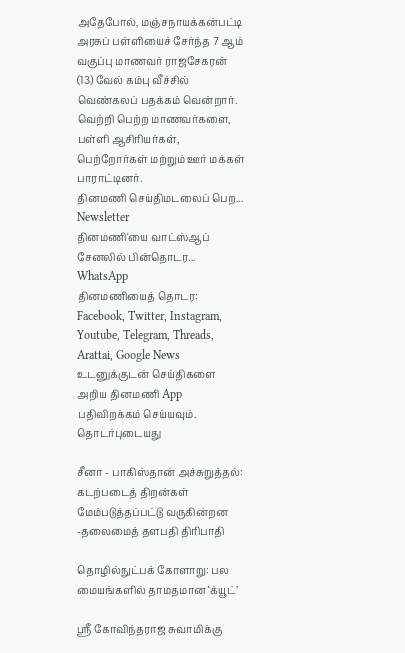அதேபோல், மஞ்சநாயக்கன்பட்டி அரசுப் பள்ளியைச் சேர்ந்த 7 ஆம் வகுப்பு மாணவர் ராஜசேகரன் (13) வேல் கம்பு வீச்சில் வெண்கலப் பதக்கம் வென்றார்.
வெற்றி பெற்ற மாணவர்களை, பள்ளி ஆசிரியர்கள், பெற்றோர்கள் மற்றும் ஊர் மக்கள் பாராட்டினர்.
தினமணி செய்திமடலைப் பெற... Newsletter
தினமணி'யை வாட்ஸ்ஆப் சேனலில் பின்தொடர... WhatsApp
தினமணியைத் தொடர: Facebook, Twitter, Instagram, Youtube, Telegram, Threads, Arattai, Google News
உடனுக்குடன் செய்திகளை அறிய தினமணி App பதிவிறக்கம் செய்யவும்.
தொடர்புடையது

சீனா - பாகிஸ்தான் அச்சுறுத்தல்: கடற்படைத் திறன்கள் மேம்படுத்தப்பட்டு வருகின்றன -தலைமைத் தளபதி திரிபாதி

தொழில்நுட்பக் கோளாறு: பல மையங்களில் தாமதமான ‘க்யூட்’

ஸ்ரீ கோவிந்தராஜ சுவாமிக்கு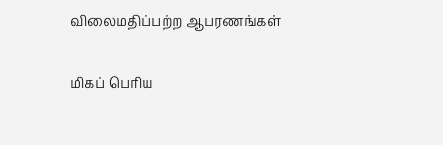விலைமதிப்பற்ற ஆபரணங்கள்

மிகப் பெரிய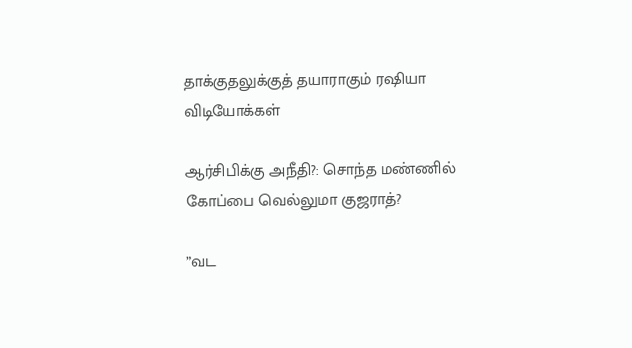தாக்குதலுக்குத் தயாராகும் ரஷியா
விடியோக்கள்

ஆர்சிபிக்கு அநீதி?: சொந்த மண்ணில் கோப்பை வெல்லுமா குஜராத்?

”வட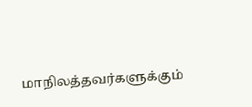மாநிலத்தவர்களுக்கும்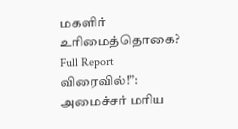மகளிர் உரிமைத்தொகை? Full Report விரைவில்!”: அமைச்சர் மரிய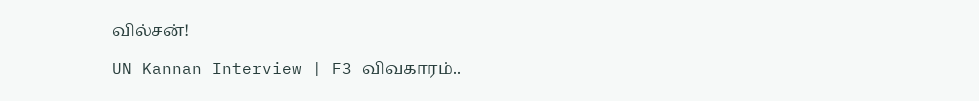வில்சன்!

UN Kannan Interview | F3 விவகாரம்..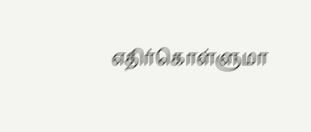எதிர்கொள்ளுமா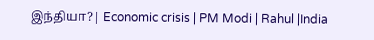இந்தியா?| Economic crisis | PM Modi | Rahul |India